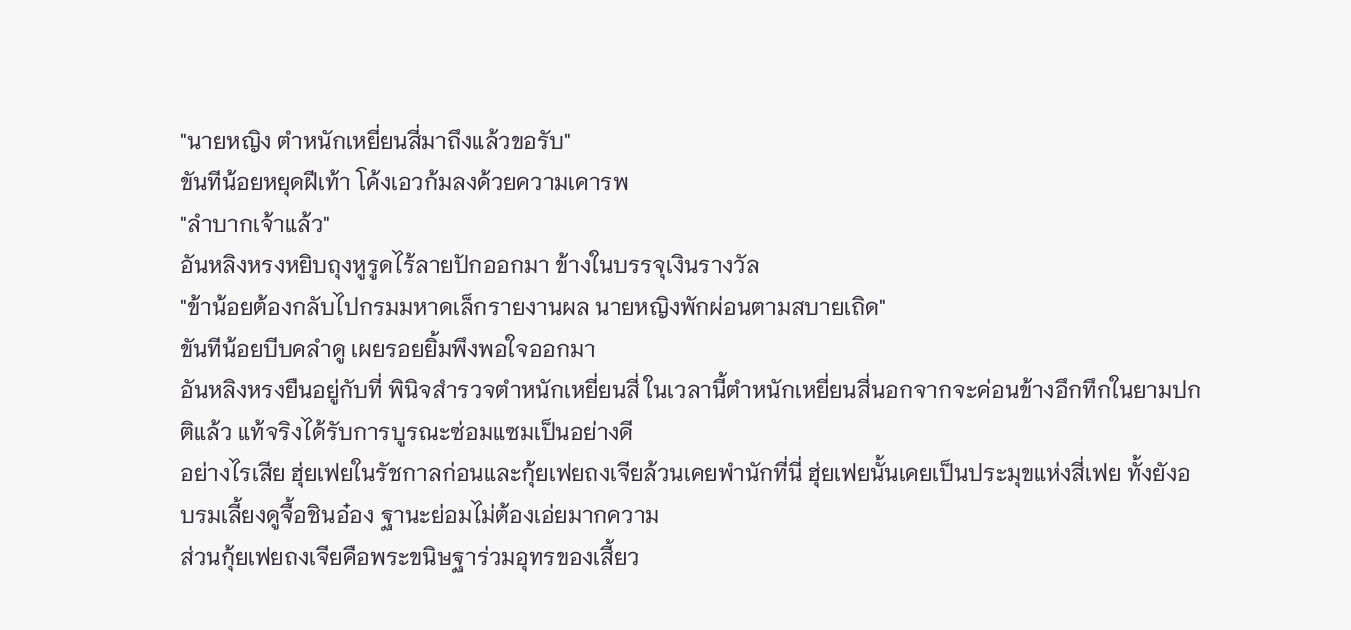"นายหญิง ตำหนักเหยี่ยนสี่มาถึงแล้วขอรับ"
ขันทีน้อยหยุดฝีเท้า โค้งเอวก้มลงด้วยความเคารพ
"ลำบากเจ้าแล้ว"
อันหลิงหรงหยิบถุงหูรูดไร้ลายปักออกมา ข้างในบรรจุเงินรางวัล
"ข้าน้อยต้องกลับไปกรมมหาดเล็กรายงานผล นายหญิงพักผ่อนตามสบายเถิด"
ขันทีน้อยบีบคลำดู เผยรอยยิ้มพึงพอใจออกมา
อันหลิงหรงยืนอยู่กับที่ พินิจสำรวจตำหนักเหยี่ยนสี่ ในเวลานี้ตำหนักเหยี่ยนสี่นอกจากจะค่อนข้างอึกทึกในยามปกติแล้ว แท้จริงได้รับการบูรณะซ่อมแซมเป็นอย่างดี
อย่างไรเสีย ฮุ่ยเฟยในรัชกาลก่อนและกุ้ยเฟยถงเจียล้วนเคยพำนักที่นี่ ฮุ่ยเฟยนั้นเคยเป็นประมุขแห่งสี่เฟย ทั้งยังอบรมเลี้ยงดูจื้อชินอ๋อง ฐานะย่อมไม่ต้องเอ่ยมากความ
ส่วนกุ้ยเฟยถงเจียคือพระขนิษฐาร่วมอุทรของเสี้ยว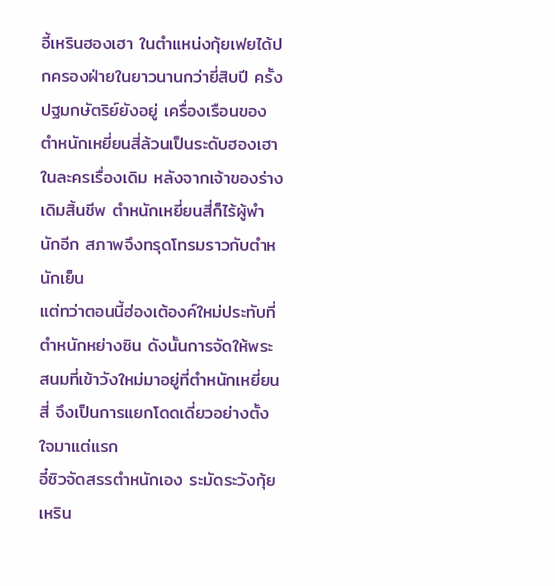อี้เหรินฮองเฮา ในตำแหน่งกุ้ยเฟยได้ปกครองฝ่ายในยาวนานกว่ายี่สิบปี ครั้งปฐมกษัตริย์ยังอยู่ เครื่องเรือนของตำหนักเหยี่ยนสี่ล้วนเป็นระดับฮองเฮา
ในละครเรื่องเดิม หลังจากเจ้าของร่างเดิมสิ้นชีพ ตำหนักเหยี่ยนสี่ก็ไร้ผู้พำนักอีก สภาพจึงทรุดโทรมราวกับตำหนักเย็น
แต่ทว่าตอนนี้ฮ่องเต้องค์ใหม่ประทับที่ตำหนักหย่างซิน ดังนั้นการจัดให้พระสนมที่เข้าวังใหม่มาอยู่ที่ตำหนักเหยี่ยนสี่ จึงเป็นการแยกโดดเดี่ยวอย่างตั้งใจมาแต่แรก
อี๋ซิวจัดสรรตำหนักเอง ระมัดระวังกุ้ยเหริน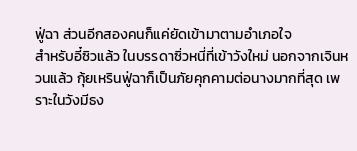ฟู่ฉา ส่วนอีกสองคนก็แค่ยัดเข้ามาตามอำเภอใจ
สำหรับอี๋ซิวแล้ว ในบรรดาซิ่วหนี่ที่เข้าวังใหม่ นอกจากเจินหวนแล้ว กุ้ยเหรินฟู่ฉาก็เป็นภัยคุกคามต่อนางมากที่สุด เพราะในวังมีธง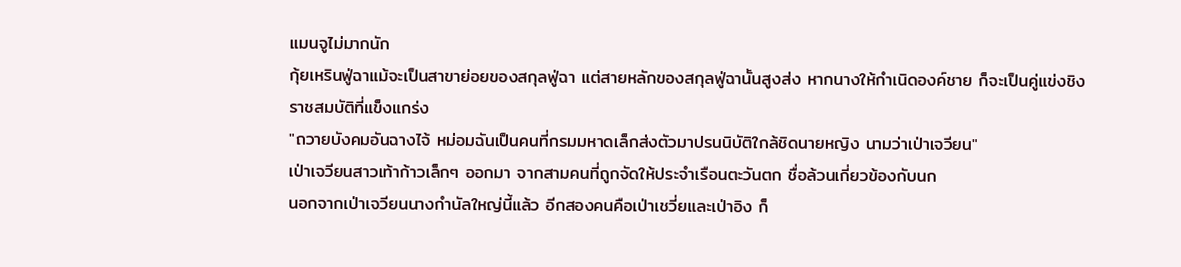แมนจูไม่มากนัก
กุ้ยเหรินฟู่ฉาแม้จะเป็นสาขาย่อยของสกุลฟู่ฉา แต่สายหลักของสกุลฟู่ฉานั้นสูงส่ง หากนางให้กำเนิดองค์ชาย ก็จะเป็นคู่แข่งชิงราชสมบัติที่แข็งแกร่ง
"ถวายบังคมอันฉางไจ้ หม่อมฉันเป็นคนที่กรมมหาดเล็กส่งตัวมาปรนนิบัติใกล้ชิดนายหญิง นามว่าเป่าเจวียน"
เป่าเจวียนสาวเท้าก้าวเล็กๆ ออกมา จากสามคนที่ถูกจัดให้ประจำเรือนตะวันตก ชื่อล้วนเกี่ยวข้องกับนก
นอกจากเป่าเจวียนนางกำนัลใหญ่นี้แล้ว อีกสองคนคือเป่าเชวี่ยและเป่าอิง ก็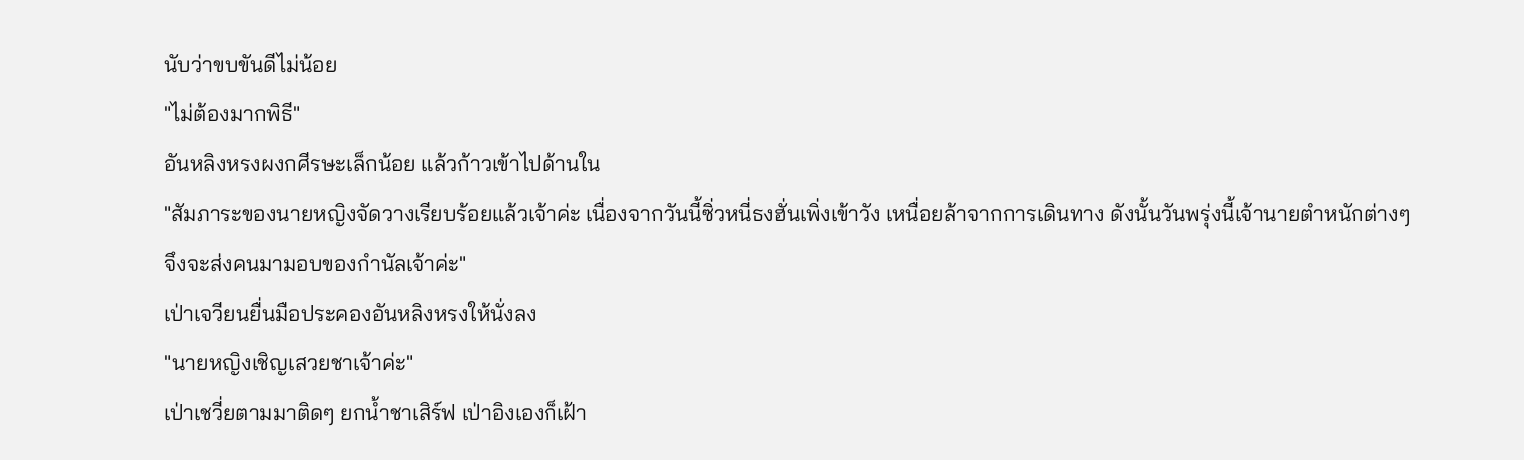นับว่าขบขันดีไม่น้อย
"ไม่ต้องมากพิธี"
อันหลิงหรงผงกศีรษะเล็กน้อย แล้วก้าวเข้าไปด้านใน
"สัมภาระของนายหญิงจัดวางเรียบร้อยแล้วเจ้าค่ะ เนื่องจากวันนี้ซิ่วหนี่ธงฮั่นเพิ่งเข้าวัง เหนื่อยล้าจากการเดินทาง ดังนั้นวันพรุ่งนี้เจ้านายตำหนักต่างๆ จึงจะส่งคนมามอบของกำนัลเจ้าค่ะ"
เป่าเจวียนยื่นมือประคองอันหลิงหรงให้นั่งลง
"นายหญิงเชิญเสวยชาเจ้าค่ะ"
เป่าเชวี่ยตามมาติดๆ ยกน้ำชาเสิร์ฟ เป่าอิงเองก็เฝ้า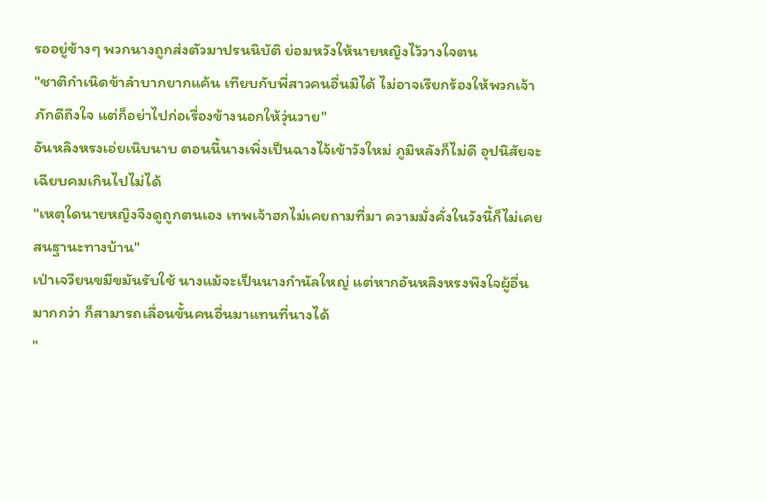รออยู่ข้างๆ พวกนางถูกส่งตัวมาปรนนิบัติ ย่อมหวังให้นายหญิงไว้วางใจตน
"ชาติกำเนิดข้าลำบากยากแค้น เทียบกับพี่สาวคนอื่นมิได้ ไม่อาจเรียกร้องให้พวกเจ้าภักดีถึงใจ แต่ก็อย่าไปก่อเรื่องข้างนอกให้วุ่นวาย"
อันหลิงหรงเอ่ยเนิบนาบ ตอนนี้นางเพิ่งเป็นฉางไจ้เข้าวังใหม่ ภูมิหลังก็ไม่ดี อุปนิสัยจะเฉียบคมเกินไปไม่ได้
"เหตุใดนายหญิงจึงดูถูกตนเอง เทพเจ้าฮกไม่เคยถามที่มา ความมั่งคั่งในวังนี้ก็ไม่เคยสนฐานะทางบ้าน"
เป่าเจวียนขมีขมันรับใช้ นางแม้จะเป็นนางกำนัลใหญ่ แต่หากอันหลิงหรงพึงใจผู้อื่นมากกว่า ก็สามารถเลื่อนขั้นคนอื่นมาแทนที่นางได้
"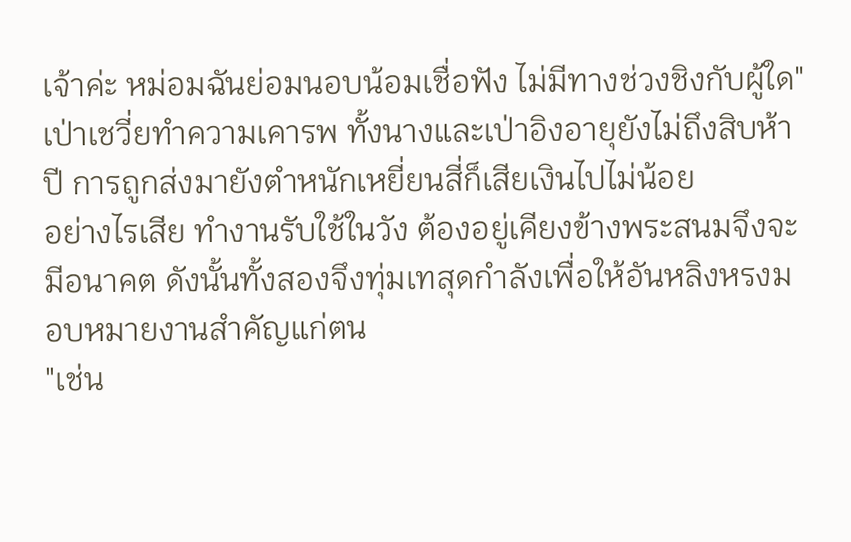เจ้าค่ะ หม่อมฉันย่อมนอบน้อมเชื่อฟัง ไม่มีทางช่วงชิงกับผู้ใด"
เป่าเชวี่ยทำความเคารพ ทั้งนางและเป่าอิงอายุยังไม่ถึงสิบห้าปี การถูกส่งมายังตำหนักเหยี่ยนสี่ก็เสียเงินไปไม่น้อย
อย่างไรเสีย ทำงานรับใช้ในวัง ต้องอยู่เคียงข้างพระสนมจึงจะมีอนาคต ดังนั้นทั้งสองจึงทุ่มเทสุดกำลังเพื่อให้อันหลิงหรงมอบหมายงานสำคัญแก่ตน
"เช่น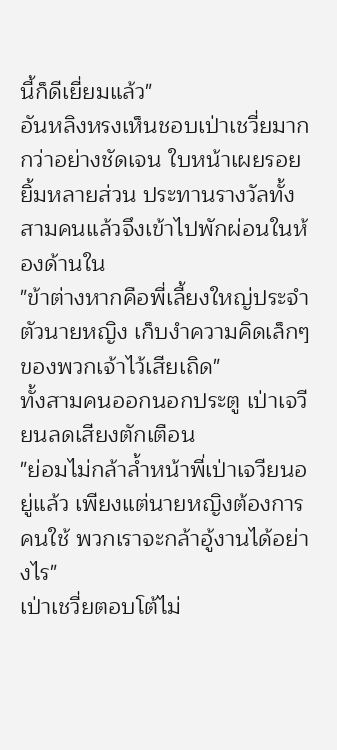นี้ก็ดีเยี่ยมแล้ว"
อันหลิงหรงเห็นชอบเป่าเชวี่ยมากกว่าอย่างชัดเจน ใบหน้าเผยรอยยิ้มหลายส่วน ประทานรางวัลทั้งสามคนแล้วจึงเข้าไปพักผ่อนในห้องด้านใน
"ข้าต่างหากคือพี่เลี้ยงใหญ่ประจำตัวนายหญิง เก็บงำความคิดเล็กๆ ของพวกเจ้าไว้เสียเถิด"
ทั้งสามคนออกนอกประตู เป่าเจวียนลดเสียงตักเตือน
"ย่อมไม่กล้าล้ำหน้าพี่เป่าเจวียนอยู่แล้ว เพียงแต่นายหญิงต้องการคนใช้ พวกเราจะกล้าอู้งานได้อย่างไร"
เป่าเชวี่ยตอบโต้ไม่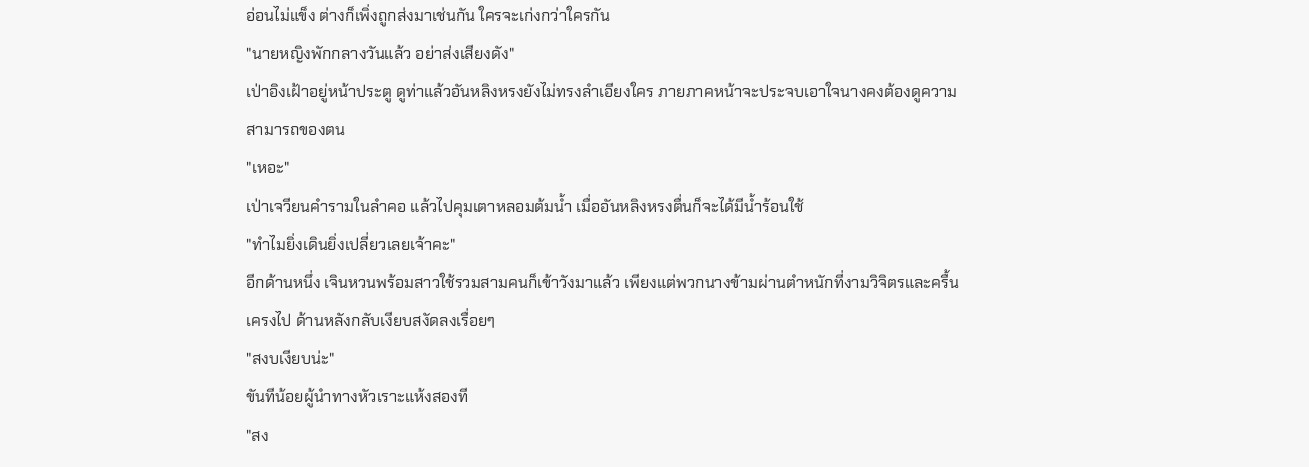อ่อนไม่แข็ง ต่างก็เพิ่งถูกส่งมาเช่นกัน ใครจะเก่งกว่าใครกัน
"นายหญิงพักกลางวันแล้ว อย่าส่งเสียงดัง"
เป่าอิงเฝ้าอยู่หน้าประตู ดูท่าแล้วอันหลิงหรงยังไม่ทรงลำเอียงใคร ภายภาคหน้าจะประจบเอาใจนางคงต้องดูความสามารถของตน
"เหอะ"
เป่าเจวียนคำรามในลำคอ แล้วไปคุมเตาหลอมต้มน้ำ เมื่ออันหลิงหรงตื่นก็จะได้มีน้ำร้อนใช้
"ทำไมยิ่งเดินยิ่งเปลี่ยวเลยเจ้าคะ"
อีกด้านหนึ่ง เจินหวนพร้อมสาวใช้รวมสามคนก็เข้าวังมาแล้ว เพียงแต่พวกนางข้ามผ่านตำหนักที่งามวิจิตรและครื้นเครงไป ด้านหลังกลับเงียบสงัดลงเรื่อยๆ
"สงบเงียบน่ะ"
ขันทีน้อยผู้นำทางหัวเราะแห้งสองที
"สง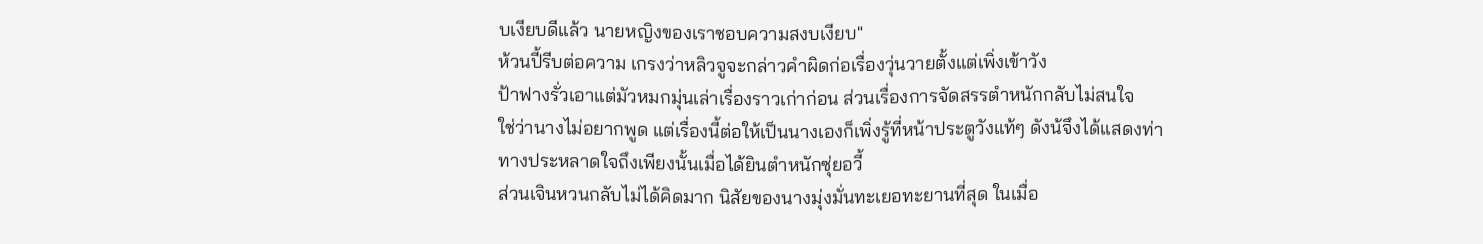บเงียบดีแล้ว นายหญิงของเราชอบความสงบเงียบ"
ห้วนปี้รีบต่อความ เกรงว่าหลิวจูจะกล่าวคำผิดก่อเรื่องวุ่นวายตั้งแต่เพิ่งเข้าวัง
ป้าฟางรั่วเอาแต่มัวหมกมุ่นเล่าเรื่องราวเก่าก่อน ส่วนเรื่องการจัดสรรตำหนักกลับไม่สนใจ
ใช่ว่านางไม่อยากพูด แต่เรื่องนี้ต่อให้เป็นนางเองก็เพิ่งรู้ที่หน้าประตูวังแท้ๆ ดังน้จึงได้แสดงท่าทางประหลาดใจถึงเพียงนั้นเมื่อได้ยินตำหนักซุ่ยอวี้
ส่วนเจินหวนกลับไม่ได้คิดมาก นิสัยของนางมุ่งมั่นทะเยอทะยานที่สุด ในเมื่อ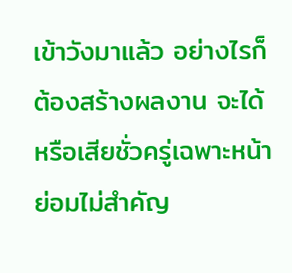เข้าวังมาแล้ว อย่างไรก็ต้องสร้างผลงาน จะได้หรือเสียชั่วครู่เฉพาะหน้าย่อมไม่สำคัญ